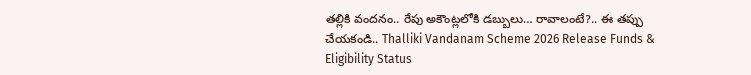తల్లికి వందనం.. రేపు అకౌంట్లలోకి డబ్బులు… రావాలంటే?.. ఈ తప్పు చేయకండి.. Thalliki Vandanam Scheme 2026 Release Funds & Eligibility Status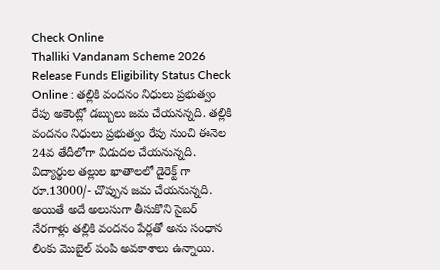Check Online
Thalliki Vandanam Scheme 2026 Release Funds Eligibility Status Check Online : తల్లికి వందనం నిధులు ప్రభుత్వం రేపు అకౌంట్లో డబ్బులు జమ చేయనన్నది. తల్లికి వందనం నిధులు ప్రభుత్వం రేపు నుంచి ఈనెల 24వ తేదీలోగా విడుదల చేయనున్నది. విద్యార్థుల తల్లుల ఖాతాలలో డైరెక్ట్ గా రూ.13000/- చొప్పున జమ చేయనున్నది. అయితే అదే అలుసుగా తీసుకొని సైబర్ నేరగాళ్లు తల్లికి వందనం పేర్లతో అను సంధాన లింకు మొబైల్ పంపి అవకాశాలు ఉన్నాయి.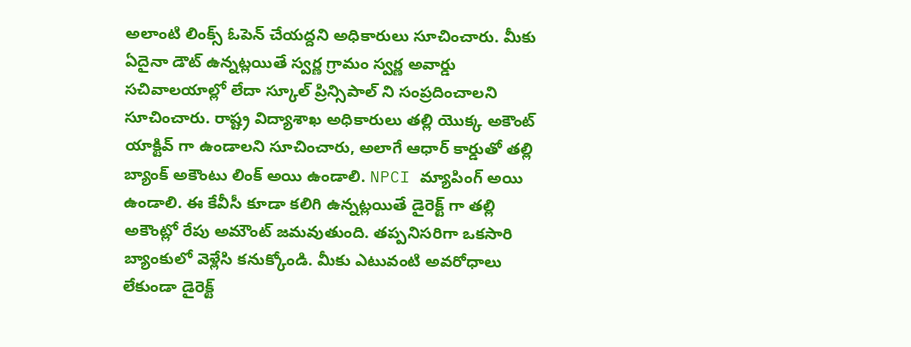అలాంటి లింక్స్ ఓపెన్ చేయద్దని అధికారులు సూచించారు. మీకు ఏదైనా డౌట్ ఉన్నట్లయితే స్వర్ణ గ్రామం స్వర్ణ అవార్డు సచివాలయాల్లో లేదా స్కూల్ ప్రిన్సిపాల్ ని సంప్రదించాలని సూచించారు. రాష్ట్ర విద్యాశాఖ అధికారులు తల్లి యొక్క అకౌంట్ యాక్టివ్ గా ఉండాలని సూచించారు, అలాగే ఆధార్ కార్డుతో తల్లి బ్యాంక్ అకౌంటు లింక్ అయి ఉండాలి. NPCI మ్యాపింగ్ అయి ఉండాలి. ఈ కేవీసీ కూడా కలిగి ఉన్నట్లయితే డైరెక్ట్ గా తల్లి అకౌంట్లో రేపు అమౌంట్ జమవుతుంది. తప్పనిసరిగా ఒకసారి బ్యాంకులో వెళ్లేసి కనుక్కోండి. మీకు ఎటువంటి అవరోధాలు లేకుండా డైరెక్ట్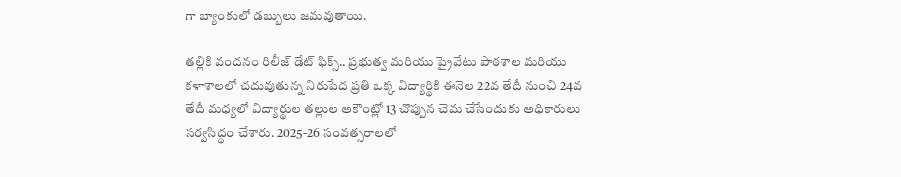గా బ్యాంకులో డబ్బులు జమవుతాయి.

తల్లికి వందనం రిలీజ్ డేట్ ఫిక్స్.. ప్రభుత్వ మరియు ప్రైవేటు పాఠశాల మరియు కళాశాలలో చదువుతున్న నిరుపేద ప్రతి ఒక్క విద్యార్థికి ఈనెల 22వ తేదీ నుంచి 24వ తేదీ మధ్యలో విద్యార్థుల తల్లుల అకౌంట్లో 13 చొప్పున చెమ చేసేందుకు అధికారులు సర్వసిద్ధం చేశారు. 2025-26 సంవత్సరాలలో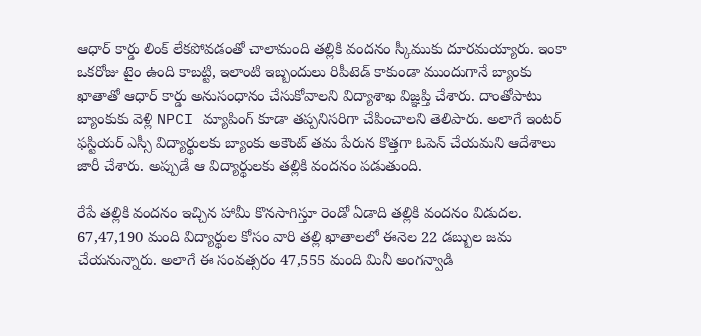ఆధార్ కార్డు లింక్ లేకపోవడంతో చాలామంది తల్లికి వందనం స్కీముకు దూరమయ్యారు. ఇంకా ఒకరోజు టైం ఉంది కాబట్టి, ఇలాంటి ఇబ్బందులు రిపీటెడ్ కాకుండా ముందుగానే బ్యాంకు ఖాతాతో ఆధార్ కార్డు అనుసంధానం చేసుకోవాలని విద్యాశాఖ విజ్ఞప్తి చేశారు. దాంతోపాటు బ్యాంకుకు వెళ్లి NPCI మ్యాపింగ్ కూడా తప్పనిసరిగా చేపించాలని తెలిపారు. అలాగే ఇంటర్ ఫస్టియర్ ఎస్సీ విద్యార్థులకు బ్యాంకు అకౌంట్ తమ పేరున కొత్తగా ఓపెన్ చేయమని ఆదేశాలు జారీ చేశారు. అప్పుడే ఆ విద్యార్థులకు తల్లికి వందనం పడుతుంది.

రేపే తల్లికి వందనం ఇచ్చిన హామీ కొనసాగిస్తూ రెండో ఏడాది తల్లికి వందనం విడుదల. 67,47,190 మంది విద్యార్థుల కోసం వారి తల్లి ఖాతాలలో ఈనెల 22 డబ్బుల జమ చేయనున్నారు. అలాగే ఈ సంవత్సరం 47,555 మంది మినీ అంగన్వాడి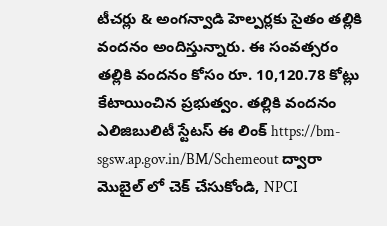టీచర్లు & అంగన్వాడి హెల్పర్లకు సైతం తల్లికి వందనం అందిస్తున్నారు. ఈ సంవత్సరం తల్లికి వందనం కోసం రూ. 10,120.78 కోట్లు కేటాయించిన ప్రభుత్వం. తల్లికి వందనం ఎలిజిబులిటీ స్టేటస్ ఈ లింక్ https://bm-sgsw.ap.gov.in/BM/Schemeout ద్వారా మొబైల్ లో చెక్ చేసుకోండి, NPCI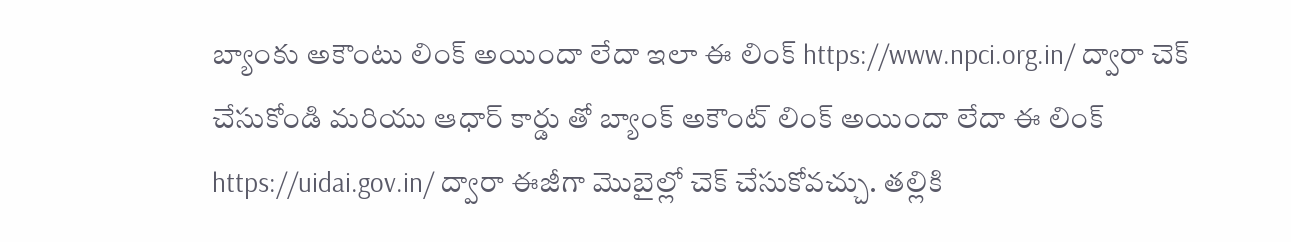బ్యాంకు అకౌంటు లింక్ అయిందా లేదా ఇలా ఈ లింక్ https://www.npci.org.in/ ద్వారా చెక్ చేసుకోండి మరియు ఆధార్ కార్డు తో బ్యాంక్ అకౌంట్ లింక్ అయిందా లేదా ఈ లింక్ https://uidai.gov.in/ ద్వారా ఈజీగా మొబైల్లో చెక్ చేసుకోవచ్చు. తల్లికి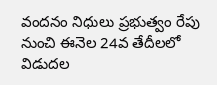వందనం నిధులు ప్రభుత్వం రేపు నుంచి ఈనెల 24వ తేదీలలో విడుదల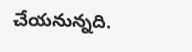చేయనున్నది.